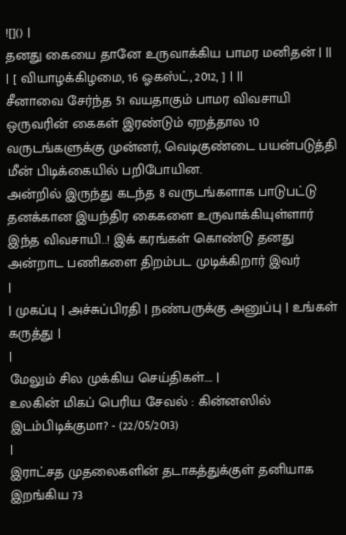![]() |
தனது கையை தானே உருவாக்கிய பாமர மனிதன் | ||
| [ வியாழக்கிழமை, 16 ஓகஸ்ட், 2012, ] | ||
சீனாவை சேர்ந்த 51 வயதாகும் பாமர விவசாயி ஒருவரின் கைகள் இரண்டும் ஏறத்தால 10 வருடங்களுக்கு முன்னர், வெடிகுண்டை பயன்படுத்தி மீன் பிடிக்கையில் பறிபோயின.
அன்றில் இருந்து கடந்த 8 வருடங்களாக பாடுபட்டு தனக்கான இயந்திர கைகளை உருவாக்கியுள்ளார் இந்த விவசாயி..! இக் கரங்கள் கொண்டு தனது அன்றாட பணிகளை திறம்பட முடிக்கிறார் இவர்
|
| முகப்பு | அச்சுப்பிரதி | நண்பருக்கு அனுப்பு | உங்கள் கருத்து |
|
மேலும் சில முக்கிய செய்திகள்.... |
உலகின் மிகப் பெரிய சேவல் : கின்னஸில் இடம்பிடிக்குமா? - (22/05/2013)
|
இராட்சத முதலைகளின் தடாகத்துக்குள் தனியாக இறங்கிய 73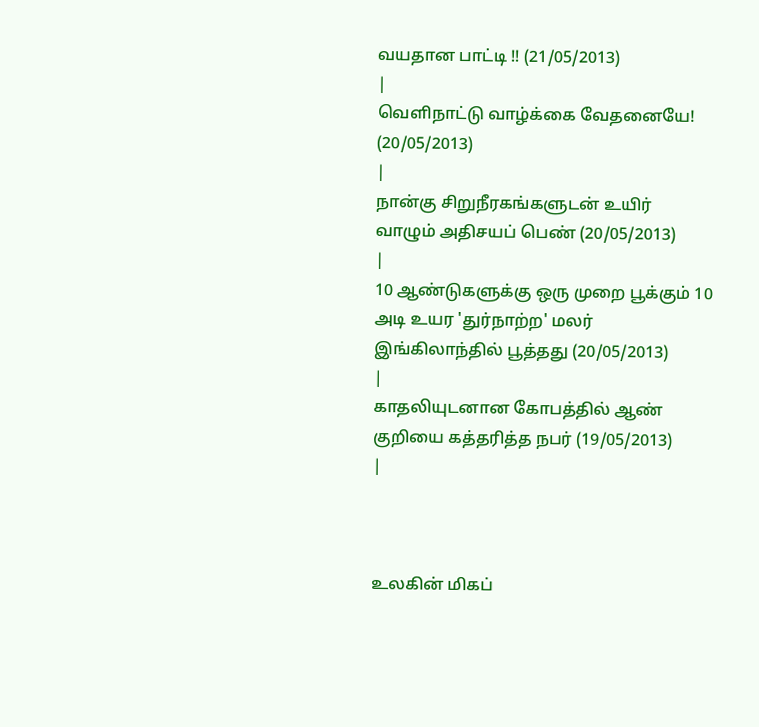வயதான பாட்டி !! (21/05/2013)
|
வெளிநாட்டு வாழ்க்கை வேதனையே! (20/05/2013)
|
நான்கு சிறுநீரகங்களுடன் உயிர் வாழும் அதிசயப் பெண் (20/05/2013)
|
10 ஆண்டுகளுக்கு ஒரு முறை பூக்கும் 10 அடி உயர 'துர்நாற்ற' மலர் இங்கிலாந்தில் பூத்தது (20/05/2013)
|
காதலியுடனான கோபத்தில் ஆண் குறியை கத்தரித்த நபர் (19/05/2013)
|



உலகின் மிகப்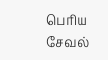பெரிய சேவல்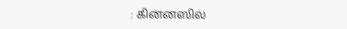: கின்னஸில்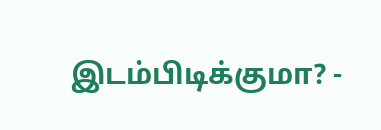இடம்பிடிக்குமா? -